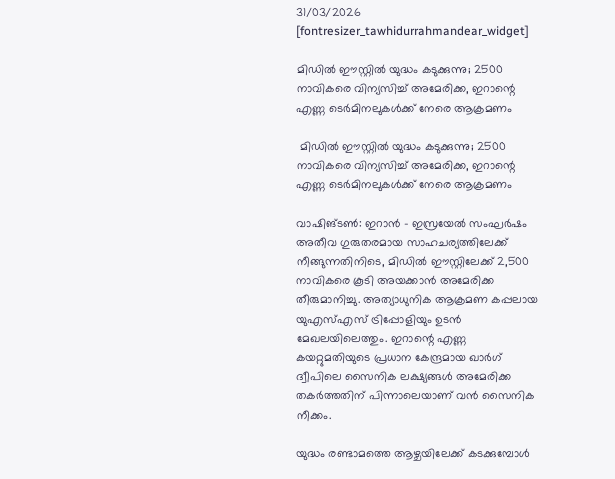31/03/2026
[fontresizer_tawhidurrahmandear_widget]

മിഡിൽ ഈസ്റ്റിൽ യുദ്ധം കടുക്കുന്നു; 2500 നാവികരെ വിന്യസിച്ച് അമേരിക്ക, ഇറാന്റെ എണ്ണ ടെർമിനലുകൾക്ക് നേരെ ആക്രമണം

 മിഡിൽ ഈസ്റ്റിൽ യുദ്ധം കടുക്കുന്നു; 2500 നാവികരെ വിന്യസിച്ച് അമേരിക്ക, ഇറാന്റെ എണ്ണ ടെർമിനലുകൾക്ക് നേരെ ആക്രമണം

വാഷിങ്ടൺ: ഇറാൻ – ഇസ്രയേൽ സംഘർഷം അതീവ ഗുരുതരമായ സാഹചര്യത്തിലേക്ക് നീങ്ങുന്നതിനിടെ, മിഡിൽ ഈസ്റ്റിലേക്ക് 2,500 നാവികരെ കൂടി അയക്കാൻ അമേരിക്ക തീരുമാനിച്ചു. അത്യാധുനിക ആക്രമണ കപ്പലായ യുഎസ്എസ് ട്രിപ്പോളിയും ഉടൻ മേഖലയിലെത്തും. ഇറാന്റെ എണ്ണ കയറ്റുമതിയുടെ പ്രധാന കേന്ദ്രമായ ഖാർഗ് ദ്വീപിലെ സൈനിക ലക്ഷ്യങ്ങൾ അമേരിക്ക തകർത്തതിന് പിന്നാലെയാണ് വൻ സൈനിക നീക്കം.

യുദ്ധം രണ്ടാമത്തെ ആഴ്ചയിലേക്ക് കടക്കുമ്പോൾ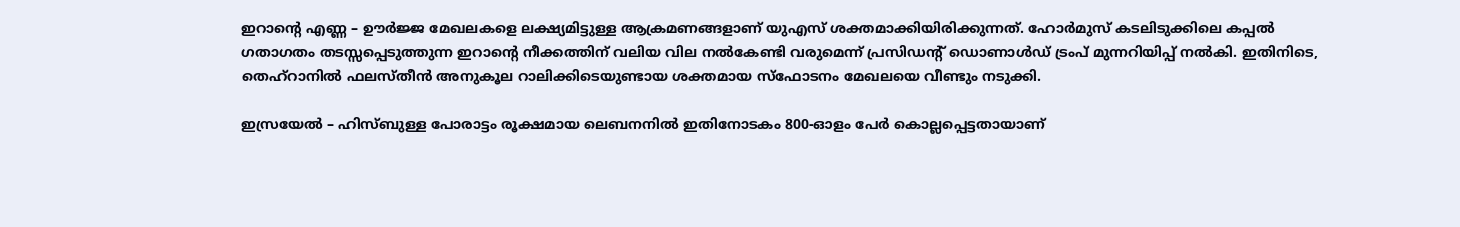ഇറാന്റെ എണ്ണ – ഊർജ്ജ മേഖലകളെ ലക്ഷ്യമിട്ടുള്ള ആക്രമണങ്ങളാണ് യുഎസ് ശക്തമാക്കിയിരിക്കുന്നത്. ഹോർമുസ് കടലിടുക്കിലെ കപ്പൽ ഗതാഗതം തടസ്സപ്പെടുത്തുന്ന ഇറാന്റെ നീക്കത്തിന് വലിയ വില നൽകേണ്ടി വരുമെന്ന് പ്രസിഡന്റ് ഡൊണാൾഡ് ട്രംപ് മുന്നറിയിപ്പ് നൽകി. ഇതിനിടെ, തെഹ്‌റാനിൽ ഫലസ്തീൻ അനുകൂല റാലിക്കിടെയുണ്ടായ ശക്തമായ സ്ഫോടനം മേഖലയെ വീണ്ടും നടുക്കി.

ഇസ്രയേൽ – ഹിസ്ബുള്ള പോരാട്ടം രൂക്ഷമായ ലെബനനിൽ ഇതിനോടകം 800-ഓളം പേർ കൊല്ലപ്പെട്ടതായാണ്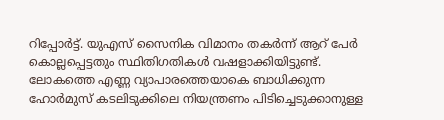റിപ്പോർട്ട്. യുഎസ് സൈനിക വിമാനം തകർന്ന് ആറ് പേർ കൊല്ലപ്പെട്ടതും സ്ഥിതിഗതികൾ വഷളാക്കിയിട്ടുണ്ട്. ലോകത്തെ എണ്ണ വ്യാപാരത്തെയാകെ ബാധിക്കുന്ന ഹോർമുസ് കടലിടുക്കിലെ നിയന്ത്രണം പിടിച്ചെടുക്കാനുള്ള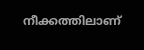നീക്കത്തിലാണ്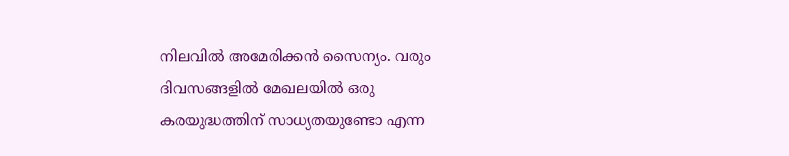നിലവിൽ അമേരിക്കൻ സൈന്യം. വരും ദിവസങ്ങളിൽ മേഖലയിൽ ഒരു കരയുദ്ധത്തിന് സാധ്യതയുണ്ടോ എന്ന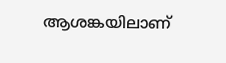ആശങ്കയിലാണ്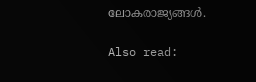ലോകരാജ്യങ്ങൾ.

Also read: